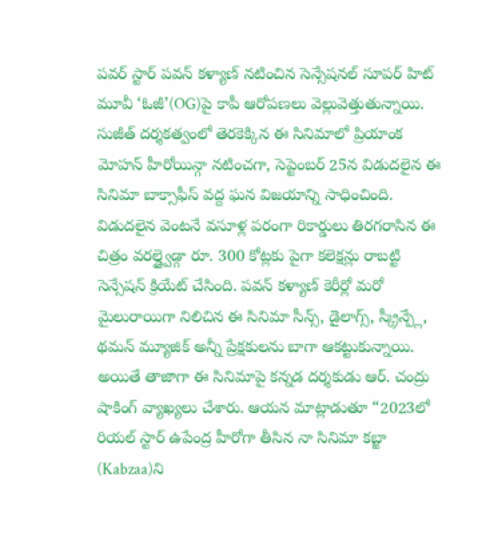పవర్ స్టార్ పవన్ కళ్యాణ్ నటించిన సెన్సేషనల్ సూపర్ హిట్ మూవీ ‘ఓజీ’(OG)పై కాపీ ఆరోపణలు వెల్లువెత్తుతున్నాయి. సుజీత్ దర్శకత్వంలో తెరకెక్కిన ఈ సినిమాలో ప్రియాంక మోహన్ హీరోయిన్గా నటించగా, సెప్టెంబర్ 25న విడుదలైన ఈ సినిమా బాక్సాఫీస్ వద్ద ఘన విజయాన్ని సాధించింది. విడుదలైన వెంటనే వసూళ్ల పరంగా రికార్డులు తిరగరాసిన ఈ చిత్రం వరల్డ్వైడ్గా రూ. 300 కోట్లకు పైగా కలెక్షన్లు రాబట్టి సెన్సేషన్ క్రియేట్ చేసింది. పవన్ కళ్యాణ్ కెరీర్లో మరో మైలురాయిగా నిలిచిన ఈ సినిమా సీన్స్, డైలాగ్స్, స్క్రీన్ప్లే, థమన్ మ్యూజిక్ అన్నీ ప్రేక్షకులను బాగా ఆకట్టుకున్నాయి.
అయితే తాజాగా ఈ సినిమాపై కన్నడ దర్శకుడు ఆర్. చంద్రు షాకింగ్ వ్యాఖ్యలు చేశారు. ఆయన మాట్లాడుతూ “2023లో రియల్ స్టార్ ఉపేంద్ర హీరోగా తీసిన నా సినిమా కబ్జా (Kabzaa)ని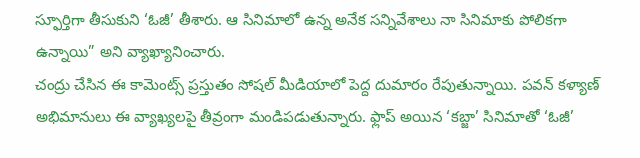స్ఫూర్తిగా తీసుకుని ‘ఓజీ’ తీశారు. ఆ సినిమాలో ఉన్న అనేక సన్నివేశాలు నా సినిమాకు పోలికగా ఉన్నాయి” అని వ్యాఖ్యానించారు.
చంద్రు చేసిన ఈ కామెంట్స్ ప్రస్తుతం సోషల్ మీడియాలో పెద్ద దుమారం రేపుతున్నాయి. పవన్ కళ్యాణ్ అభిమానులు ఈ వ్యాఖ్యలపై తీవ్రంగా మండిపడుతున్నారు. ఫ్లాప్ అయిన ‘కబ్జా’ సినిమాతో ‘ఓజీ’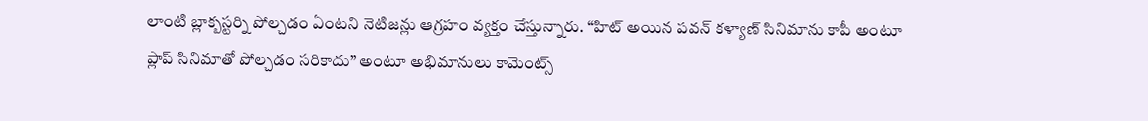లాంటి బ్లాక్బస్టర్ని పోల్చడం ఏంటని నెటిజన్లు ఆగ్రహం వ్యక్తం చేస్తున్నారు. “హిట్ అయిన పవన్ కళ్యాణ్ సినిమాను కాపీ అంటూ ప్లాప్ సినిమాతో పోల్చడం సరికాదు” అంటూ అభిమానులు కామెంట్స్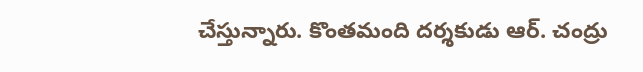చేస్తున్నారు. కొంతమంది దర్శకుడు ఆర్. చంద్రు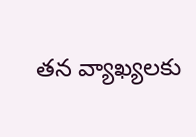తన వ్యాఖ్యలకు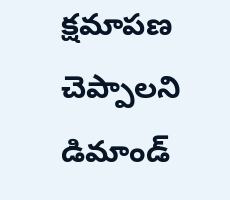క్షమాపణ చెప్పాలని డిమాండ్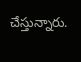చేస్తున్నారు.